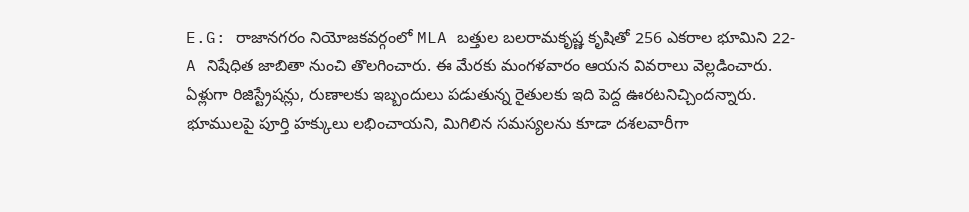E.G: రాజానగరం నియోజకవర్గంలో MLA బత్తుల బలరామకృష్ణ కృషితో 256 ఎకరాల భూమిని 22-A నిషేధిత జాబితా నుంచి తొలగించారు. ఈ మేరకు మంగళవారం ఆయన వివరాలు వెల్లడించారు. ఏళ్లుగా రిజిస్ట్రేషన్లు, రుణాలకు ఇబ్బందులు పడుతున్న రైతులకు ఇది పెద్ద ఊరటనిచ్చిందన్నారు. భూములపై పూర్తి హక్కులు లభించాయని, మిగిలిన సమస్యలను కూడా దశలవారీగా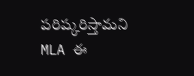పరిష్కరిస్తామని MLA ఈ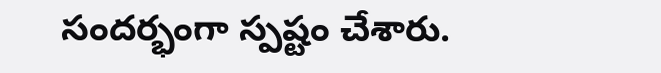సందర్భంగా స్పష్టం చేశారు.